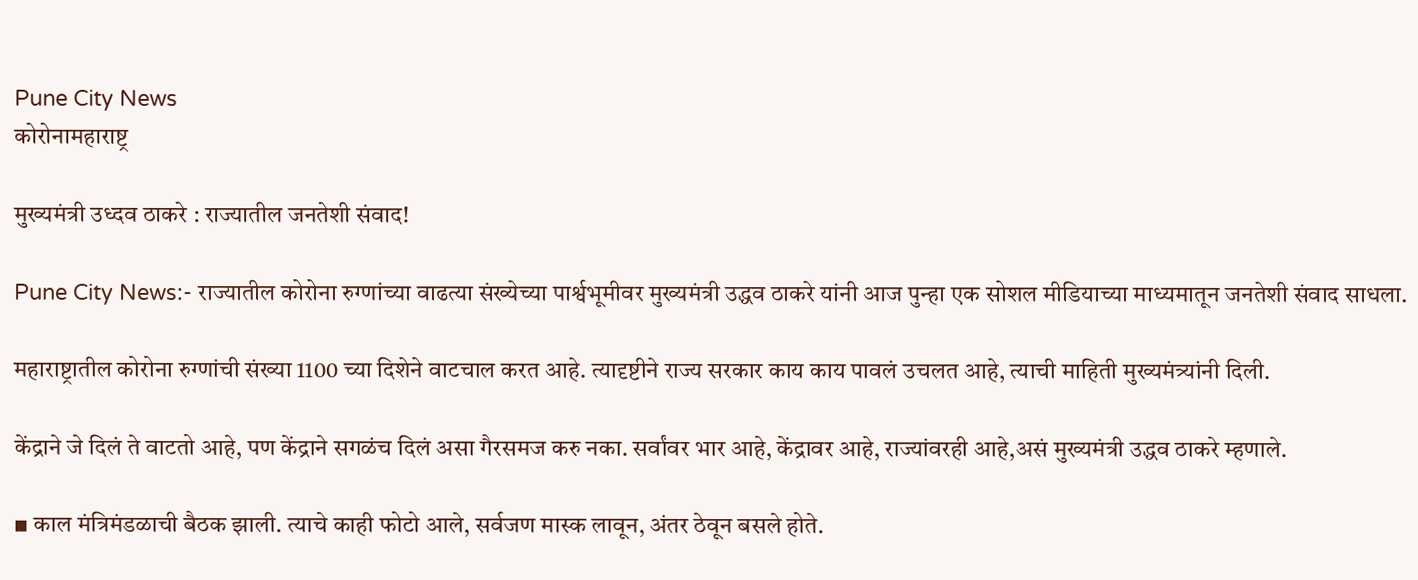Pune City News
कोरोनामहाराष्ट्र

मुख्यमंत्री उध्दव ठाकरे : राज्यातील जनतेशी संवाद!

Pune City News:- राज्यातील कोरोना रुग्णांच्या वाढत्या संख्येच्या पार्श्वभूमीवर मुख्यमंत्री उद्धव ठाकरे यांनी आज पुन्हा एक सोशल मीडियाच्या माध्यमातून जनतेशी संवाद साधला.

महाराष्ट्रातील कोरोना रुग्णांची संख्या 1100 च्या दिशेने वाटचाल करत आहे. त्यादृष्टीने राज्य सरकार काय काय पावलं उचलत आहे, त्याची माहिती मुख्यमंत्र्यांनी दिली.

केंद्राने जे दिलं ते वाटतो आहे, पण केंद्राने सगळंच दिलं असा गैरसमज करु नका. सर्वांवर भार आहे, केंद्रावर आहे, राज्यांवरही आहे,असं मुख्यमंत्री उद्धव ठाकरे म्हणाले.

▪ काल मंत्रिमंडळाची बैठक झाली. त्याचे काही फोटो आले, सर्वजण मास्क लावून, अंतर ठेवून बसले होते.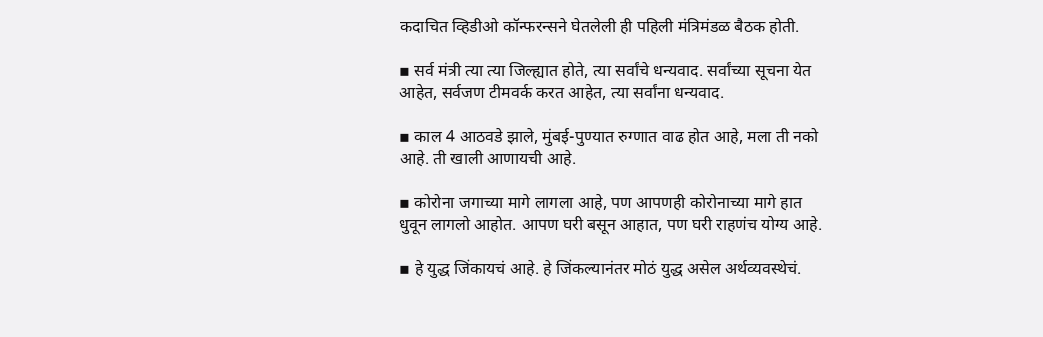कदाचित व्हिडीओ कॉन्फरन्सने घेतलेली ही पहिली मंत्रिमंडळ बैठक होती.

▪ सर्व मंत्री त्या त्या जिल्ह्यात होते, त्या सर्वांचे धन्यवाद. सर्वांच्या सूचना येत आहेत, सर्वजण टीमवर्क करत आहेत, त्या सर्वांना धन्यवाद.

▪ काल 4 आठवडे झाले, मुंबई-पुण्यात रुग्णात वाढ होत आहे, मला ती नको आहे. ती खाली आणायची आहे.

▪ कोरोना जगाच्या मागे लागला आहे, पण आपणही कोरोनाच्या मागे हात धुवून लागलो आहोत. आपण घरी बसून आहात, पण घरी राहणंच योग्य आहे.

▪ हे युद्ध जिंकायचं आहे. हे जिंकल्यानंतर मोठं युद्ध असेल अर्थव्यवस्थेचं.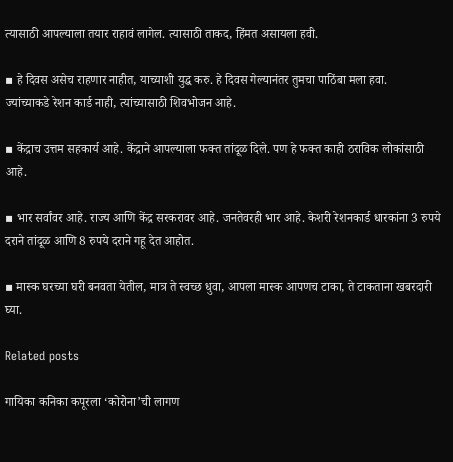त्यासाठी आपल्याला तयार राहावं लागेल. त्यासाठी ताकद, हिंमत असायला हवी.

▪ हे दिवस असेच राहणार नाहीत, याच्याशी युद्ध करु. हे दिवस गेल्यानंतर तुमचा पाठिंबा मला हवा.
ज्यांच्याकडे रेशन कार्ड नाही, त्यांच्यासाठी शिवभोजन आहे.

▪ केंद्राच उत्तम सहकार्य आहे. केंद्राने आपल्याला फक्त तांदूळ दिले. पण हे फक्त काही ठराविक लोकांसाठी आहे.

▪ भार सर्वांवर आहे. राज्य आणि केंद्र सरकरावर आहे. जनतेवरही भार आहे. केशरी रेशनकार्ड धारकांना 3 रुपये दराने तांदूळ आणि 8 रुपये दराने गहू देत आहोत.

▪ मास्क घरच्या घरी बनवता येतील, मात्र ते स्वच्छ धुवा, आपला मास्क आपणच टाका, ते टाकताना खबरदारी घ्या.

Related posts

गायिका कनिका कपूरला ‘कोरोना’ची लागण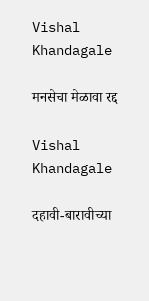Vishal Khandagale

मनसेचा मेळावा रद्द

Vishal Khandagale

दहावी-बारावीच्या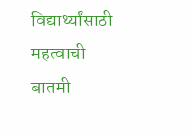विद्यार्थ्यांसाठी महत्वाची बातमी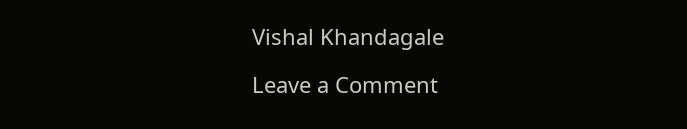Vishal Khandagale

Leave a Comment